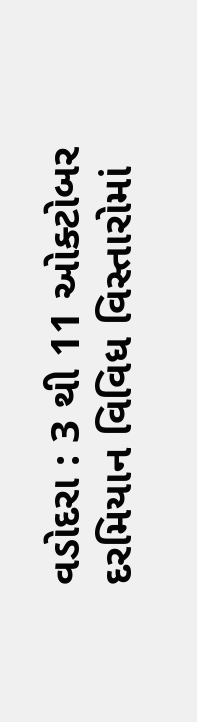વડોદરા : 3 થી 11 ઓક્ટોબર દરમિયાન વિવિધ વિસ્તારોમાં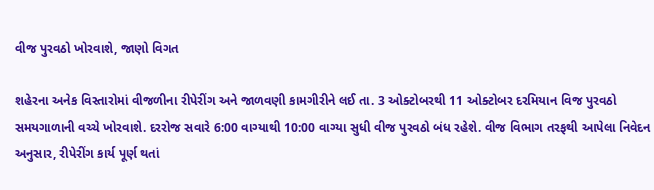વીજ પુરવઠો ખોરવાશે, જાણો વિગત

શહેરના અનેક વિસ્તારોમાં વીજળીના રીપેરીંગ અને જાળવણી કામગીરીને લઈ તા. 3 ઓક્ટોબરથી 11 ઓક્ટોબર દરમિયાન વિજ પુરવઠો સમયગાળાની વચ્ચે ખોરવાશે. દરરોજ સવારે 6:00 વાગ્યાથી 10:00 વાગ્યા સુધી વીજ પુરવઠો બંધ રહેશે. વીજ વિભાગ તરફથી આપેલા નિવેદન અનુસાર, રીપેરીંગ કાર્ય પૂર્ણ થતાં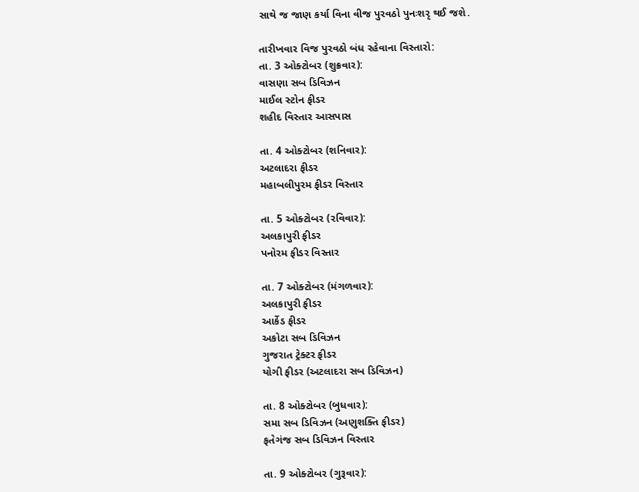સાથે જ જાણ કર્યા વિના વીજ પુરવઠો પુનઃશરૃ થઈ જશે.

તારીખવાર વિજ પુરવઠો બંધ રહેવાના વિસ્તારો:
તા. 3 ઓક્ટોબર (શુક્રવાર):
વાસણા સબ ડિવિઝન
માઈલ સ્ટોન ફીડર
શહીદ વિસ્તાર આસપાસ

તા. 4 ઓક્ટોબર (શનિવાર):
અટલાદરા ફીડર
મહાબલીપુરમ ફીડર વિસ્તાર

તા. 5 ઓક્ટોબર (રવિવાર):
અલકાપુરી ફીડર
પનોરમ ફીડર વિસ્તાર

તા. 7 ઓક્ટોબર (મંગળવાર):
અલકાપુરી ફીડર
આર્કેડ ફીડર
અકોટા સબ ડિવિઝન
ગુજરાત ટ્રેક્ટર ફીડર
યોગી ફીડર (અટલાદરા સબ ડિવિઝન)

તા. 8 ઓક્ટોબર (બુધવાર):
સમા સબ ડિવિઝન (અણુશક્તિ ફીડર)
ફતેગંજ સબ ડિવિઝન વિસ્તાર

તા. 9 ઓક્ટોબર (ગુરૂવાર):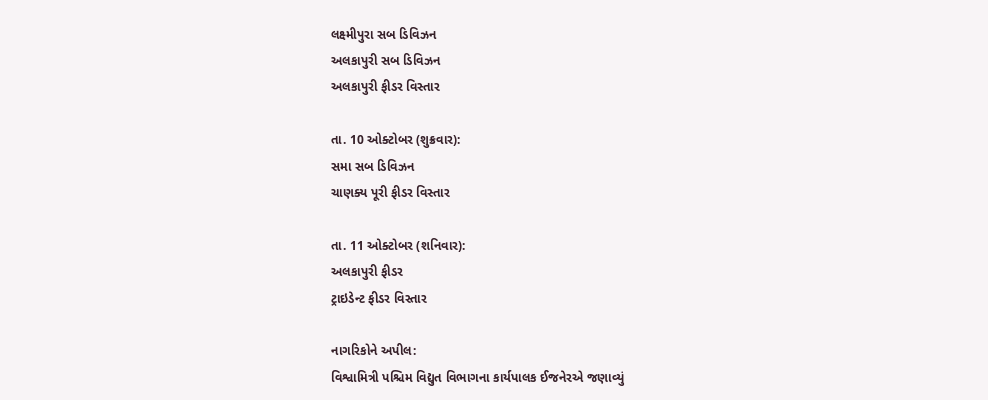લક્ષ્મીપુરા સબ ડિવિઝન
અલકાપુરી સબ ડિવિઝન
અલકાપુરી ફીડર વિસ્તાર

તા. 10 ઓક્ટોબર (શુક્રવાર):
સમા સબ ડિવિઝન
ચાણક્ય પૂરી ફીડર વિસ્તાર

તા. 11 ઓક્ટોબર (શનિવાર):
અલકાપુરી ફીડર
ટ્રાઇડેન્ટ ફીડર વિસ્તાર

નાગરિકોને અપીલ:
વિશ્વામિત્રી પશ્ચિમ વિદ્યુત વિભાગના કાર્યપાલક ઈજનેરએ જણાવ્યું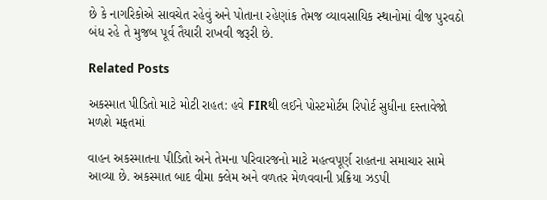છે કે નાગરિકોએ સાવચેત રહેવું અને પોતાના રહેણાંક તેમજ વ્યાવસાયિક સ્થાનોમાં વીજ પુરવઠો બંધ રહે તે મુજબ પૂર્વ તૈયારી રાખવી જરૂરી છે.

Related Posts

અકસ્માત પીડિતો માટે મોટી રાહત: હવે FIRથી લઈને પોસ્ટમોર્ટમ રિપોર્ટ સુધીના દસ્તાવેજો મળશે મફતમાં

વાહન અકસ્માતના પીડિતો અને તેમના પરિવારજનો માટે મહત્વપૂર્ણ રાહતના સમાચાર સામે આવ્યા છે. અકસ્માત બાદ વીમા ક્લેમ અને વળતર મેળવવાની પ્રક્રિયા ઝડપી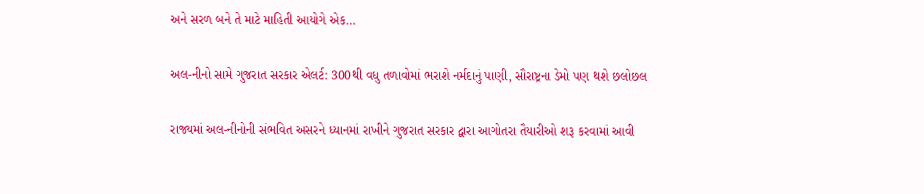અને સરળ બને તે માટે માહિતી આયોગે એક…

અલ-નીનો સામે ગુજરાત સરકાર એલર્ટ: 300થી વધુ તળાવોમાં ભરાશે નર્મદાનું પાણી, સૌરાષ્ટ્રના ડેમો પણ થશે છલોછલ

રાજ્યમાં અલ-નીનોની સંભવિત અસરને ધ્યાનમાં રાખીને ગુજરાત સરકાર દ્વારા આગોતરા તૈયારીઓ શરૂ કરવામાં આવી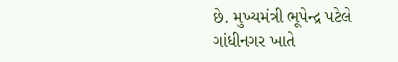છે. મુખ્યમંત્રી ભૂપેન્દ્ર પટેલે ગાંધીનગર ખાતે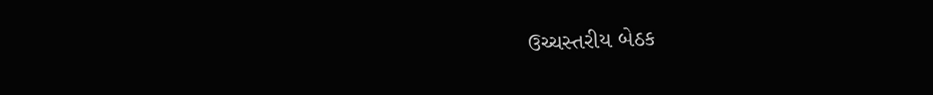ઉચ્ચસ્તરીય બેઠક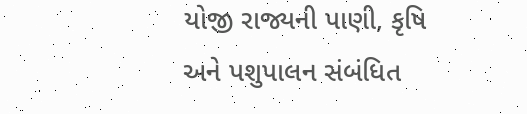યોજી રાજ્યની પાણી, કૃષિ અને પશુપાલન સંબંધિત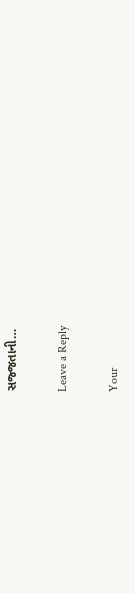સજ્જતાની…

Leave a Reply

Your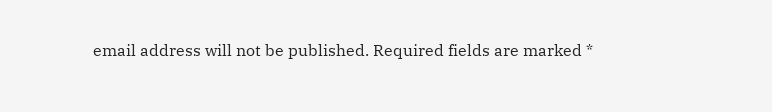email address will not be published. Required fields are marked *